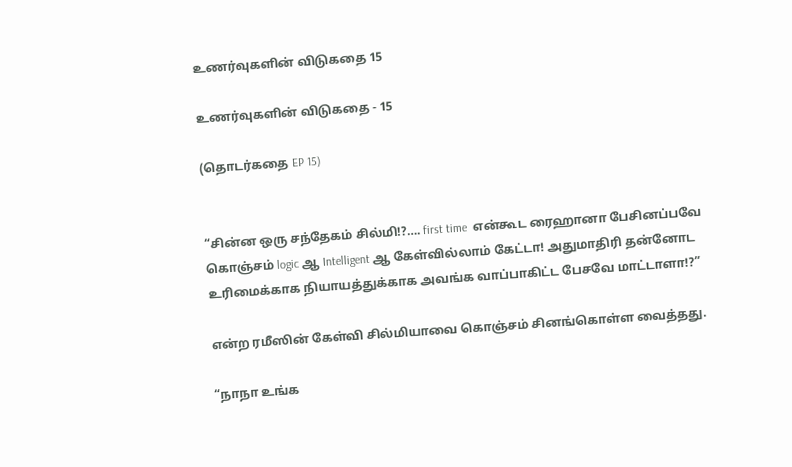உணர்வுகளின் விடுகதை 15

உணர்வுகளின் விடுகதை - 15

(தொடர்கதை EP 15)


“சின்ன ஒரு சந்தேகம் சில்மி!?…. first time  என்கூட ரைஹானா பேசினப்பவே கொஞ்சம் logic ஆ Intelligent ஆ கேள்வில்லாம் கேட்டா! அதுமாதிரி தன்னோட உரிமைக்காக நியாயத்துக்காக அவங்க வாப்பாகிட்ட பேசவே மாட்டாளா!?”

என்ற ரமீஸின் கேள்வி சில்மியாவை கொஞ்சம் சினங்கொள்ள வைத்தது.

“நாநா உங்க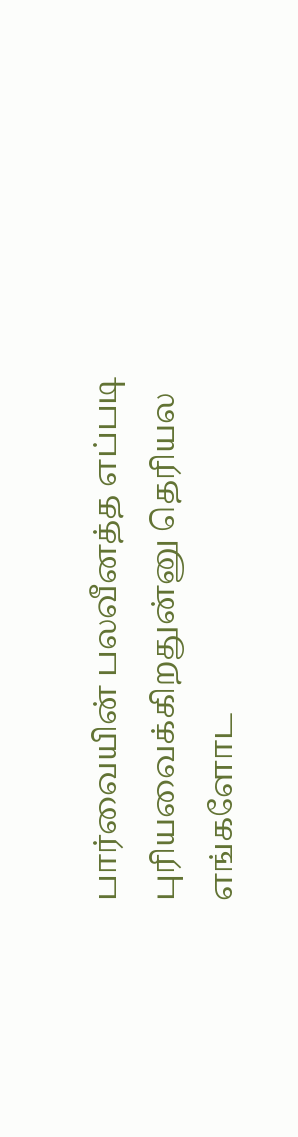பார்வையின் பலவீனத்த எப்படி புரியவைக்கிறதுன்னு தெரியல எங்களோட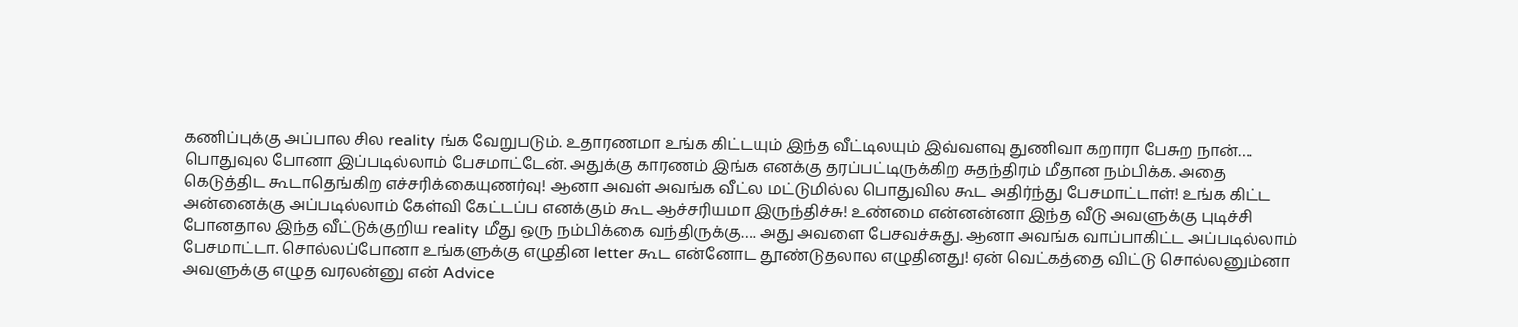கணிப்புக்கு அப்பால சில reality ங்க வேறுபடும். உதாரணமா உங்க கிட்டயும் இந்த வீட்டிலயும் இவ்வளவு துணிவா கறாரா பேசுற நான்…. பொதுவுல போனா இப்படில்லாம் பேசமாட்டேன். அதுக்கு காரணம் இங்க எனக்கு தரப்பட்டிருக்கிற சுதந்திரம் மீதான நம்பிக்க. அதை கெடுத்திட கூடாதெங்கிற எச்சரிக்கையுணர்வு! ஆனா அவள் அவங்க வீட்ல மட்டுமில்ல பொதுவில கூட அதிர்ந்து பேசமாட்டாள்! உங்க கிட்ட அன்னைக்கு அப்படில்லாம் கேள்வி கேட்டப்ப எனக்கும் கூட ஆச்சரியமா இருந்திச்சு! உண்மை என்னன்னா இந்த வீடு அவளுக்கு புடிச்சி போனதால இந்த வீட்டுக்குறிய reality மீது ஒரு நம்பிக்கை வந்திருக்கு…. அது அவளை பேசவச்சுது. ஆனா அவங்க வாப்பாகிட்ட அப்படில்லாம் பேசமாட்டா. சொல்லப்போனா உங்களுக்கு எழுதின letter கூட என்னோட தூண்டுதலால எழுதினது! ஏன் வெட்கத்தை விட்டு சொல்லனும்னா அவளுக்கு எழுத வரலன்னு என் Advice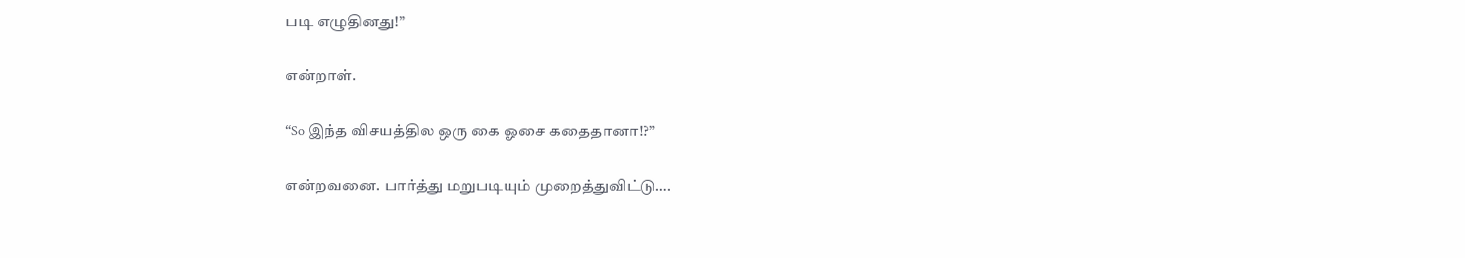படி எழுதினது!”

என்றாள்.

“So இந்த விசயத்தில ஒரு கை ஓசை கதைதானா!?”

என்றவனை. பார்த்து மறுபடியும் முறைத்துவிட்டு….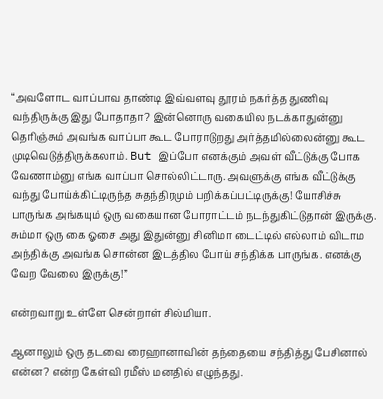“அவளோட வாப்பாவ தாண்டி இவ்வளவு தூரம் நகர்த்த துணிவு வந்திருக்கு இது போதாதா? இன்னொரு வகையில நடக்காதுன்னு தெரிஞ்சும் அவங்க வாப்பா கூட போராடுறது அர்த்தமில்லைன்னு கூட முடிவெடுத்திருக்கலாம். But இப்போ எனக்கும் அவள் வீட்டுக்கு போக வேணாம்னு எங்க வாப்பா சொல்லிட்டாரு. அவளுக்கு எங்க வீட்டுக்கு வந்து போய்க்கிட்டிருந்த சுதந்திரமும் பறிக்கப்பட்டிருக்கு! யோசிச்சு பாருங்க அங்கயும் ஒரு வகையான போராட்டம் நடந்துகிட்டுதான் இருக்கு. சும்மா ஒரு கை ஓசை அது இதுன்னு சினிமா டைட்டில் எல்லாம் விடாம அந்திக்கு அவங்க சொன்ன இடத்தில போய் சந்திக்க பாருங்க. எனக்கு வேற வேலை இருக்கு!”

என்றவாறு உள்ளே சென்றாள் சில்மியா.

ஆனாலும் ஒரு தடவை ரைஹானாவின் தந்தையை சந்தித்து பேசினால் என்ன? என்ற கேள்வி ரமீஸ் மனதில் எழுந்தது.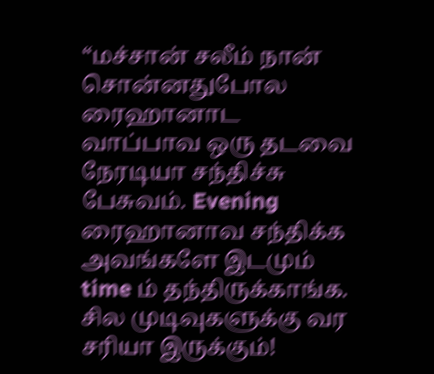“மச்சான் சலீம் நான் சொன்னதுபோல ரைஹானாட வாப்பாவ ஒரு தடவை நேரடியா சந்திச்சு பேசுவம். Evening ரைஹானாவ சந்திக்க அவங்களே இடமும் time ம் தந்திருக்காங்க. சில முடிவுகளுக்கு வர சரியா இருக்கும்!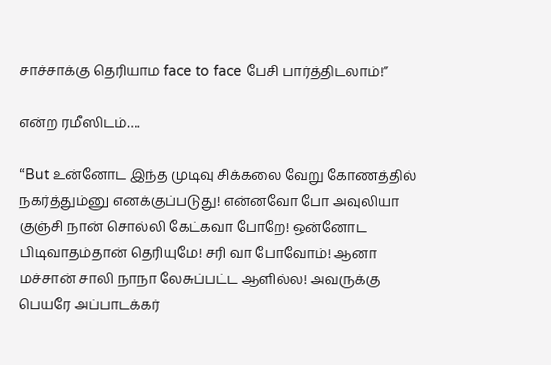சாச்சாக்கு தெரியாம face to face பேசி பார்த்திடலாம்!”

என்ற ரமீஸிடம்….

“But உன்னோட இந்த முடிவு சிக்கலை வேறு கோணத்தில் நகர்த்தும்னு எனக்குப்படுது! என்னவோ போ அவுலியா குஞ்சி நான் சொல்லி கேட்கவா போறே! ஒன்னோட பிடிவாதம்தான் தெரியுமே! சரி வா போவோம்! ஆனா மச்சான் சாலி நாநா லேசுப்பட்ட ஆளில்ல! அவருக்கு பெயரே அப்பாடக்கர்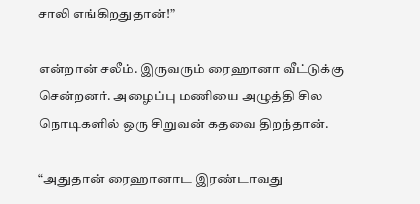சாலி எங்கிறதுதான்!”

என்றான் சலீம். இருவரும் ரைஹானா வீட்டுக்கு சென்றனர். அழைப்பு மணியை அழுத்தி சில நொடிகளில் ஒரு சிறுவன் கதவை திறந்தான்.

“அதுதான் ரைஹானாட இரண்டாவது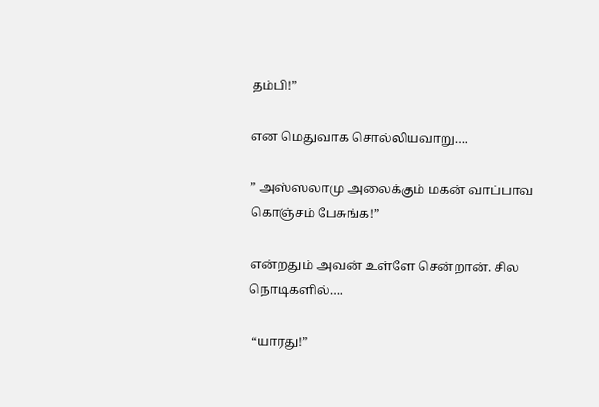தம்பி!”

என மெதுவாக சொல்லியவாறு….

” அஸ்ஸலாமு அலைக்கும் மகன் வாப்பாவ கொஞ்சம் பேசுங்க!”

என்றதும் அவன் உள்ளே சென்றான். சில நொடிகளில்….

 “யாரது!”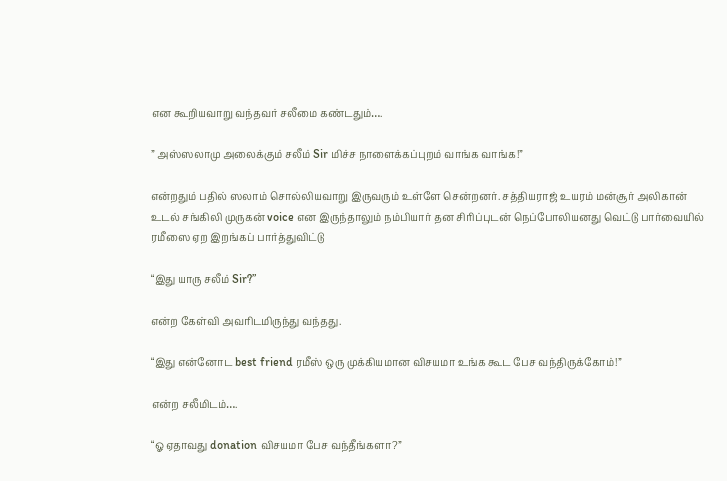என கூறியவாறு வந்தவர் சலீமை கண்டதும்….

” அஸ்ஸலாமு அலைக்கும் சலீம் Sir மிச்ச நாளைக்கப்புறம் வாங்க வாங்க!”

என்றதும் பதில் ஸலாம் சொல்லியவாறு இருவரும் உள்ளே சென்றனர். சத்தியராஜ் உயரம் மன்சூர் அலிகான் உடல் சங்கிலி முருகன் voice என இருந்தாலும் நம்பியார் தன சிரிப்புடன் நெப்போலியனது வெட்டு பார்வையில் ரமீஸை ஏற இறங்கப் பார்த்துவிட்டு

“இது யாரு சலீம் Sir?”

என்ற கேள்வி அவரிடமிருந்து வந்தது.

“இது என்னோட best friend ரமீஸ் ஒரு முக்கியமான விசயமா உங்க கூட பேச வந்திருக்கோம்!”

என்ற சலீமிடம்….

“ஓ ஏதாவது donation விசயமா பேச வந்தீங்களா?”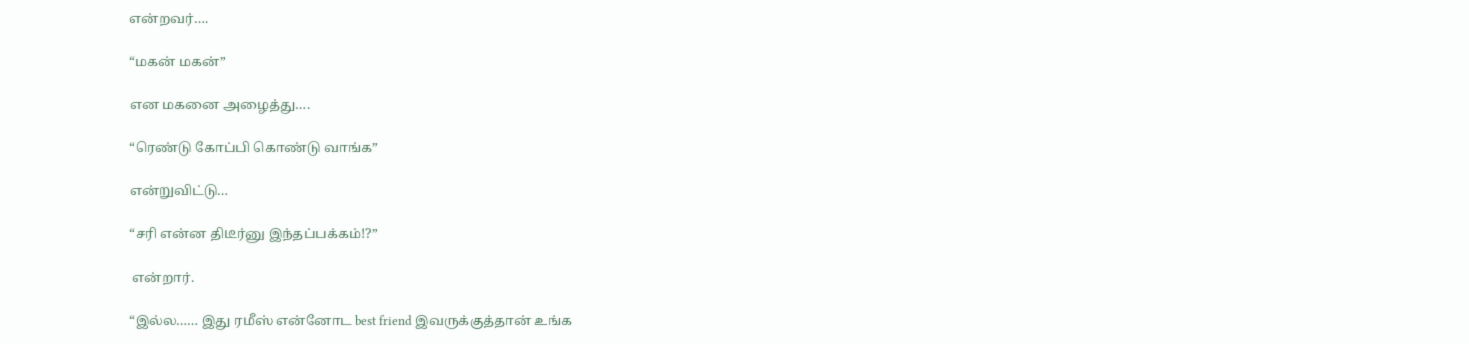என்றவர்….

“மகன் மகன்”

என மகனை அழைத்து….

“ரெண்டு கோப்பி கொண்டு வாங்க”

என்றுவிட்டு…

“சரி என்ன திடீர்னு இந்தப்பக்கம்!?”

 என்றார்.

“இல்ல…… இது ரமீஸ் என்னோட best friend இவருக்குத்தான் உங்க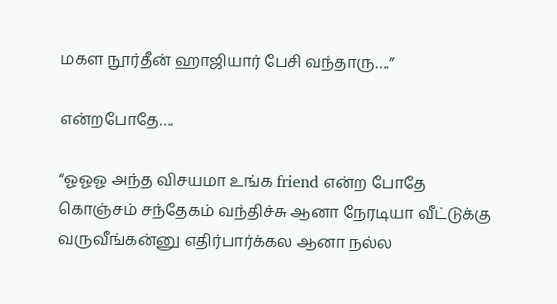மகள நூர்தீன் ஹாஜியார் பேசி வந்தாரு….”

என்றபோதே….

“ஓஓஓ அந்த விசயமா உங்க friend என்ற போதே கொஞ்சம் சந்தேகம் வந்திச்சு ஆனா நேரடியா வீட்டுக்கு வருவீங்கன்னு எதிர்பார்க்கல ஆனா நல்ல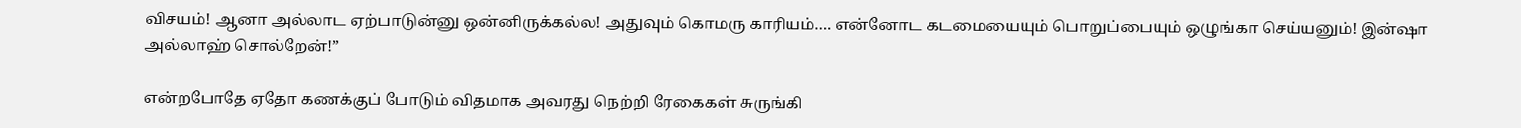விசயம்! ஆனா அல்லாட ஏற்பாடுன்னு ஒன்னிருக்கல்ல! அதுவும் கொமரு காரியம்…. என்னோட கடமையையும் பொறுப்பையும் ஒழுங்கா செய்யனும்! இன்ஷா அல்லாஹ் சொல்றேன்!”

என்றபோதே ஏதோ கணக்குப் போடும் விதமாக அவரது நெற்றி ரேகைகள் சுருங்கி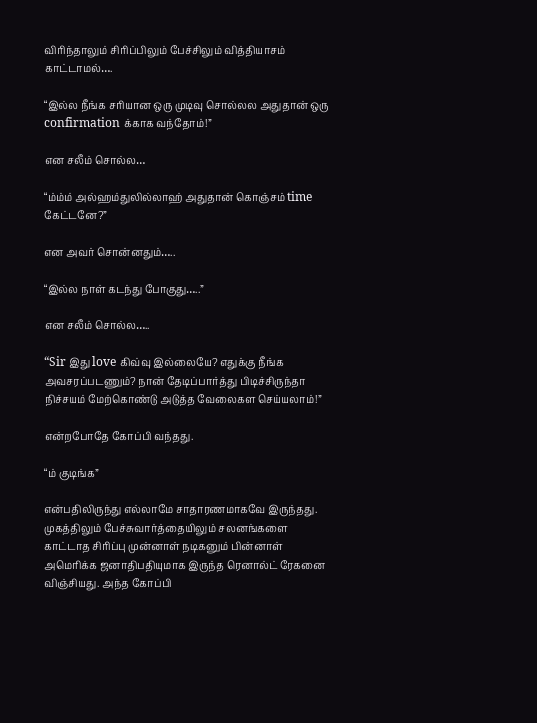விரிந்தாலும் சிரிப்பிலும் பேச்சிலும் வித்தியாசம் காட்டாமல்….

“இல்ல நீங்க சரியான ஒரு முடிவு சொல்லல அதுதான் ஒரு confirmation க்காக வந்தோம்!”

என சலீம் சொல்ல…

“ம்ம்ம் அல்ஹம்துலில்லாஹ் அதுதான் கொஞ்சம் time கேட்டனே?”

என அவர் சொன்னதும்…..

“இல்ல நாள் கடந்து போகுது…..”

என சலீம் சொல்ல…..

“Sir இது love கிவ்வு இல்லையே? எதுக்கு நீங்க அவசரப்படணும்? நான் தேடிப்பார்த்து பிடிச்சிருந்தா நிச்சயம் மேற்கொண்டு அடுத்த வேலைகள செய்யலாம்!”

என்றபோதே கோப்பி வந்தது.

“ம் குடிங்க”

என்பதிலிருந்து எல்லாமே சாதாரணமாகவே இருந்தது. முகத்திலும் பேச்சுவார்த்தையிலும் சலனங்களை காட்டாத சிரிப்பு முன்னாள் நடிகனும் பின்னாள் அமெரிக்க ஜனாதிபதியுமாக இருந்த ரெனால்ட் ரேகனை விஞ்சியது. அந்த கோப்பி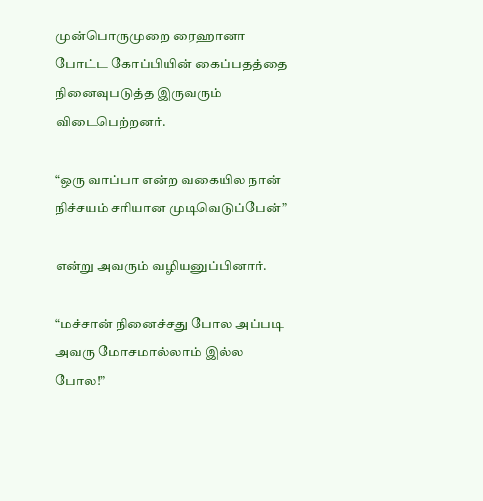முன்பொருமுறை ரைஹானா போட்ட கோப்பியின் கைப்பதத்தை நினைவுபடுத்த இருவரும் விடைபெற்றனர்.

“ஒரு வாப்பா என்ற வகையில நான் நிச்சயம் சரியான முடிவெடுப்பேன்”

என்று அவரும் வழியனுப்பினார்.

“மச்சான் நினைச்சது போல அப்படி அவரு மோசமால்லாம் இல்ல போல!”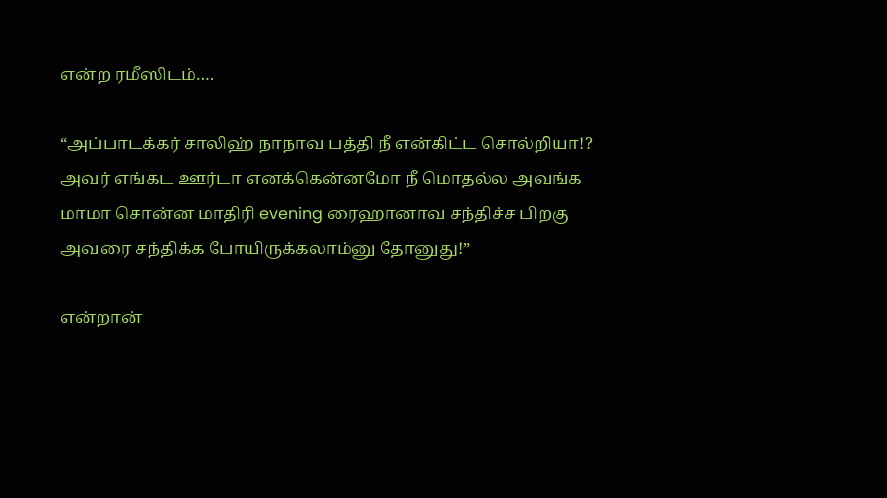என்ற ரமீஸிடம்….

“அப்பாடக்கர் சாலிஹ் நாநாவ பத்தி நீ என்கிட்ட சொல்றியா!? அவர் எங்கட ஊர்டா எனக்கென்னமோ நீ மொதல்ல அவங்க மாமா சொன்ன மாதிரி evening ரைஹானாவ சந்திச்ச பிறகு அவரை சந்திக்க போயிருக்கலாம்னு தோனுது!”

என்றான்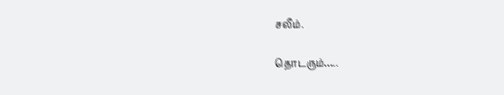சலீம்.

தொடரும்…..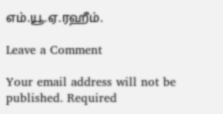எம்.யூ.ஏ.ரஹீம்.

Leave a Comment

Your email address will not be published. Required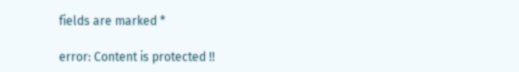fields are marked *

error: Content is protected !!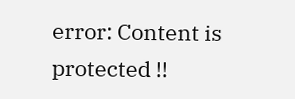error: Content is protected !!